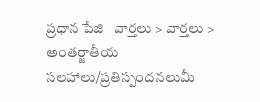ప్రధాన పేజి   వార్తలు > వార్తలు > అంతర్జాతీయ
సలహాలు/ప్రతిస్పందనలుమీ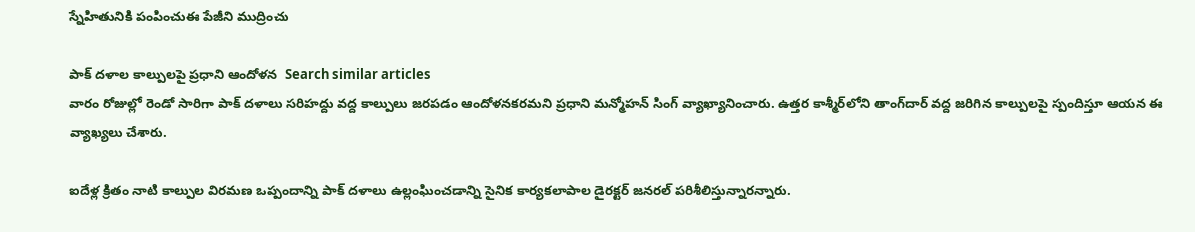స్నేహితునికి పంపించుఈ పేజీని ముద్రించు

పాక్ దళాల కాల్పులపై ప్రధాని ఆందోళన  Search similar articles
వారం రోజుల్లో రెండో సారిగా పాక్ దళాలు సరిహద్దు వద్ద కాల్పులు జరపడం ఆందోళనకరమని ప్రధాని మన్మోహన్ సింగ్ వ్యాఖ్యానించారు. ఉత్తర కాశ్మీర్‌లోని తాంగ్‌దార్ వద్ద జరిగిన కాల్పులపై స్పందిస్తూ ఆయన ఈ వ్యాఖ్యలు చేశారు.

ఐదేళ్ల క్రితం నాటి కాల్పుల విరమణ ఒప్పందాన్ని పాక్ దళాలు ఉల్లంఘించడాన్ని సైనిక కార్యకలాపాల డైరక్టర్ జనరల్ పరిశీలిస్తున్నారన్నారు.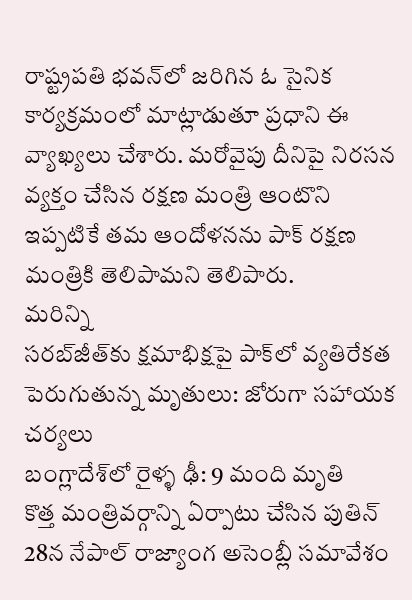రాష్ట్రపతి భవన్‌లో జరిగిన ఓ సైనిక కార్యక్రమంలో మాట్లాడుతూ ప్రధాని ఈ వ్యాఖ్యలు చేశారు. మరోవైపు దీనిపై నిరసన వ్యక్తం చేసిన రక్షణ మంత్రి ఆంటొని ఇప్పటికే తమ ఆందోళనను పాక్ రక్షణ మంత్రికి తెలిపామని తెలిపారు.
మరిన్ని
సరబ్‌జీత్‌కు క్షమాభిక్షపై పాక్‌లో వ్యతిరేకత
పెరుగుతున్న మృతులు: జోరుగా సహాయక చర్యలు
బంగ్లాదేశ్‌లో రైళ్ళ ఢీ: 9 మంది మృతి
కొత్త మంత్రివర్గాన్ని ఏర్పాటు చేసిన పుతిన్
28న నేపాల్ రాజ్యాంగ అసెంబ్లీ సమావేశం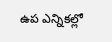ఉప ఎన్నికల్లో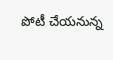పోటీ చేయనున్న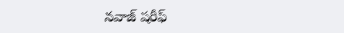నవాజ్ షరీఫ్